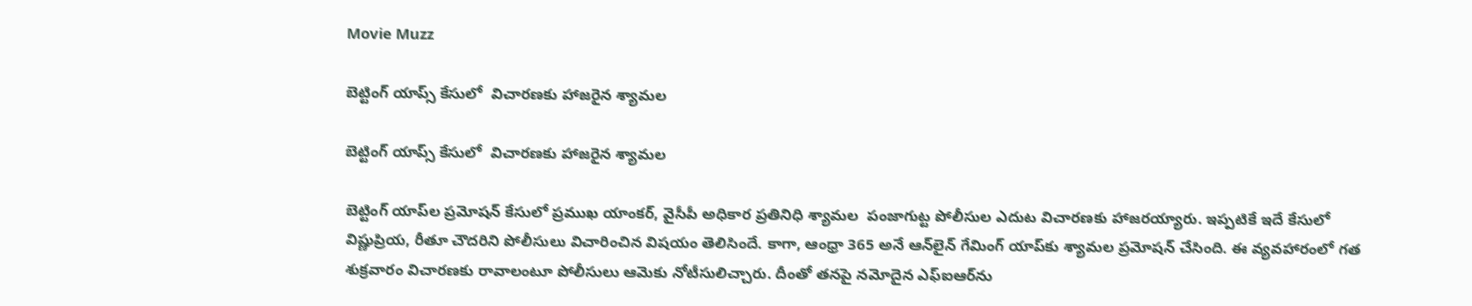Movie Muzz

బెట్టింగ్‌ యాప్స్‌ కేసులో  విచారణకు హాజరైన శ్యామల

బెట్టింగ్‌ యాప్స్‌ కేసులో  విచారణకు హాజరైన శ్యామల

బెట్టింగ్‌ యాప్‌ల ప్రమోషన్‌ కేసులో ప్రముఖ యాంకర్‌, వైసీపీ అధికార ప్రతినిధి శ్యామల  పంజాగుట్ట పోలీసుల ఎదుట విచారణకు హాజరయ్యారు. ఇప్పటికే ఇదే కేసులో విష్ణుప్రియ, రీతూ చౌదరిని పోలీసులు విచారించిన విషయం తెలిసిందే. కాగా, ఆంధ్రా 365 అనే ఆన్‌లైన్‌ గేమింగ్‌ యాప్‌కు శ్యామల ప్రమోషన్‌ చేసింది. ఈ వ్యవహారంలో గత శుక్రవారం విచారణకు రావాలంటూ పోలీసులు ఆమెకు నోటీసులిచ్చారు. దీంతో తనపై నమోదైన ఎఫ్‌ఐఆర్‌ను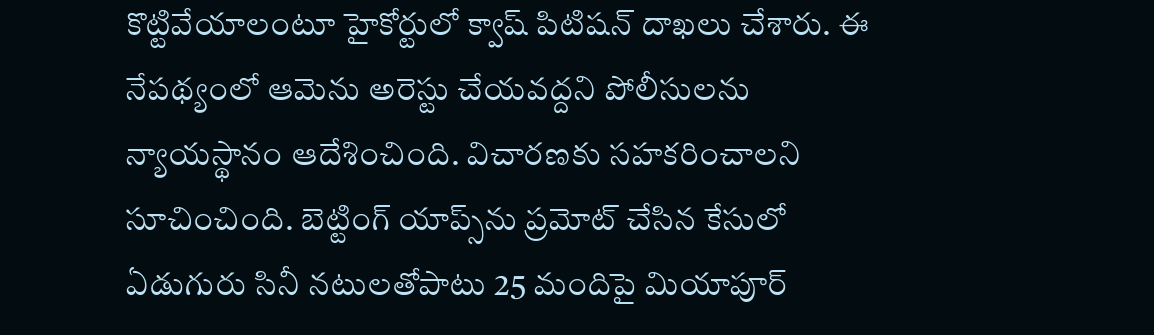కొట్టివేయాలంటూ హైకోర్టులో క్వాష్‌ పిటిషన్‌ దాఖలు చేశారు. ఈ నేపథ్యంలో ఆమెను అరెస్టు చేయవద్దని పోలీసులను న్యాయస్థానం ఆదేశించింది. విచారణకు సహకరించాలని సూచించింది. బెట్టింగ్‌ యాప్స్‌ను ప్రమోట్‌ చేసిన కేసులో ఏడుగురు సినీ నటులతోపాటు 25 మందిపై మియాపూర్‌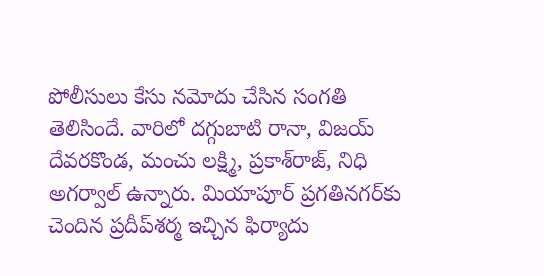పోలీసులు కేసు నమోదు చేసిన సంగతి తెలిసిందే. వారిలో దగ్గుబాటి రానా, విజయ్‌ దేవరకొండ, మంచు లక్ష్మి, ప్రకాశ్‌రాజ్‌, నిధి అగర్వాల్‌ ఉన్నారు. మియాపూర్‌ ప్రగతినగర్‌కు చెందిన ప్రదీప్‌శర్మ ఇచ్చిన ఫిర్యాదు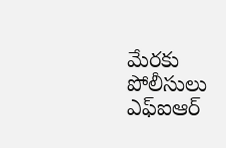మేరకు పోలీసులు ఎఫ్‌ఐఆర్‌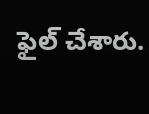ఫైల్‌ చేశారు.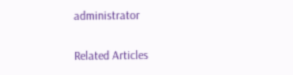administrator

Related Articles